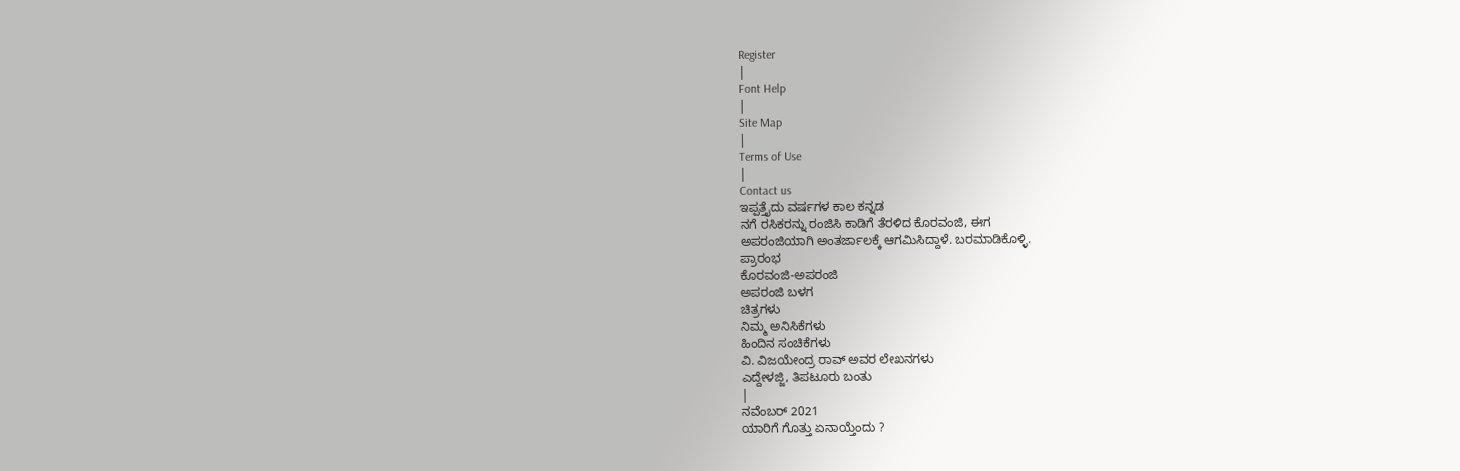Register
|
Font Help
|
Site Map
|
Terms of Use
|
Contact us
ಇಪ್ಪತ್ತೈದು ವರ್ಷಗಳ ಕಾಲ ಕನ್ನಡ
ನಗೆ ರಸಿಕರನ್ನು ರಂಜಿಸಿ ಕಾಡಿಗೆ ತೆರಳಿದ ಕೊರವಂಜಿ, ಈಗ
ಅಪರಂಜಿಯಾಗಿ ಅಂತರ್ಜಾಲಕ್ಕೆ ಆಗಮಿಸಿದ್ದಾಳೆ. ಬರಮಾಡಿಕೊಳ್ಳಿ.
ಪ್ರಾರಂಭ
ಕೊರವಂಜಿ-ಅಪರಂಜಿ
ಅಪರಂಜಿ ಬಳಗ
ಚಿತ್ರಗಳು
ನಿಮ್ಮ ಅನಿಸಿಕೆಗಳು
ಹಿಂದಿನ ಸಂಚಿಕೆಗಳು
ವಿ. ವಿಜಯೇಂದ್ರ ರಾವ್ ಅವರ ಲೇಖನಗಳು
ಎದ್ದೇಳಜ್ಜಿ, ತಿಪಟೂರು ಬಂತು
|
ನವೆಂಬರ್ 2021
ಯಾರಿಗೆ ಗೊತ್ತು ಏನಾಯ್ತೆಂದು ?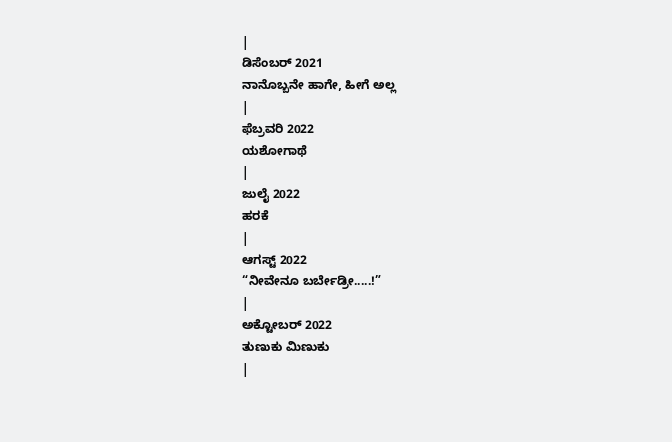|
ಡಿಸೆಂಬರ್ 2021
ನಾನೊಬ್ಬನೇ ಹಾಗೇ, ಹೀಗೆ ಅಲ್ಲ
|
ಫೆಬ್ರವರಿ 2022
ಯಶೋಗಾಥೆ
|
ಜುಲೈ 2022
ಹರಕೆ
|
ಆಗಸ್ಟ್ 2022
“ನೀವೇನೂ ಬರ್ಬೇಡ್ರೀ.....!”
|
ಅಕ್ಟೋಬರ್ 2022
ತುಣುಕು ಮಿಣುಕು
|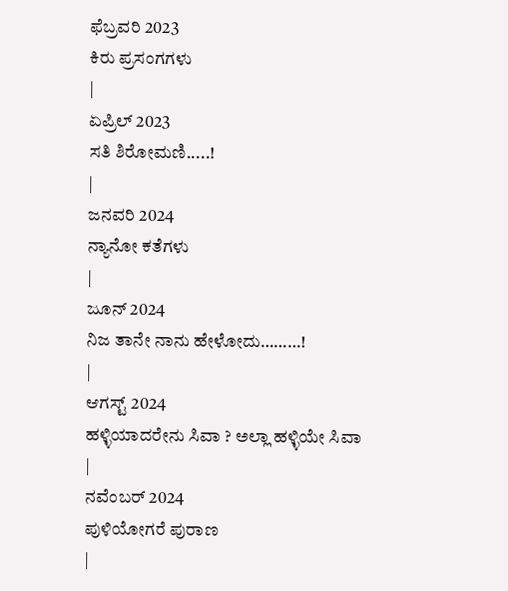ಫೆಬ್ರವರಿ 2023
ಕಿರು ಪ್ರಸಂಗಗಳು
|
ಏಪ್ರಿಲ್ 2023
ಸತಿ ಶಿರೋಮಣಿ.....!
|
ಜನವರಿ 2024
ನ್ಯಾನೋ ಕತೆಗಳು
|
ಜೂನ್ 2024
ನಿಜ ತಾನೇ ನಾನು ಹೇಳೋದು………!
|
ಆಗಸ್ಟ್ 2024
ಹಳ್ಳಿಯಾದರೇನು ಸಿವಾ ? ಅಲ್ಲಾ ಹಳ್ಳಿಯೇ ಸಿವಾ
|
ನವೆಂಬರ್ 2024
ಪುಳಿಯೋಗರೆ ಪುರಾಣ
|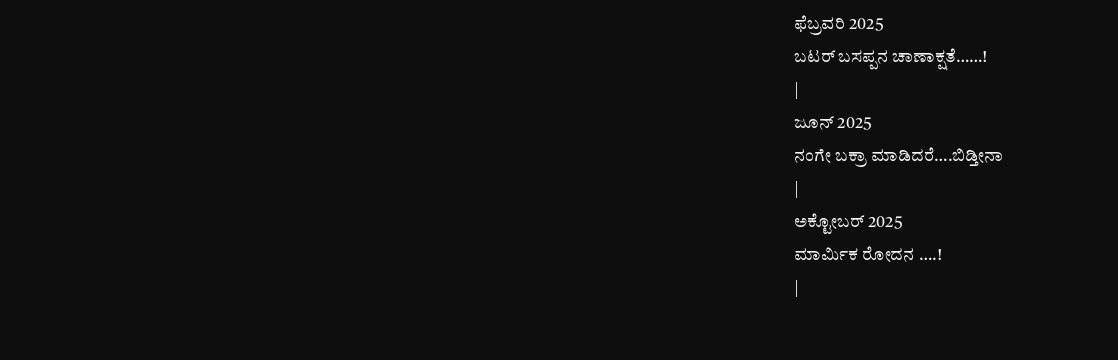ಫೆಬ್ರವರಿ 2025
ಬಟರ್ ಬಸಪ್ಪನ ಚಾಣಾಕ್ಷತೆ……!
|
ಜೂನ್ 2025
ನಂಗೇ ಬಕ್ರಾ ಮಾಡಿದರೆ….ಬಿಡ್ತೀನಾ
|
ಅಕ್ಟೋಬರ್ 2025
ಮಾರ್ಮಿಕ ರೋದನ ….!
|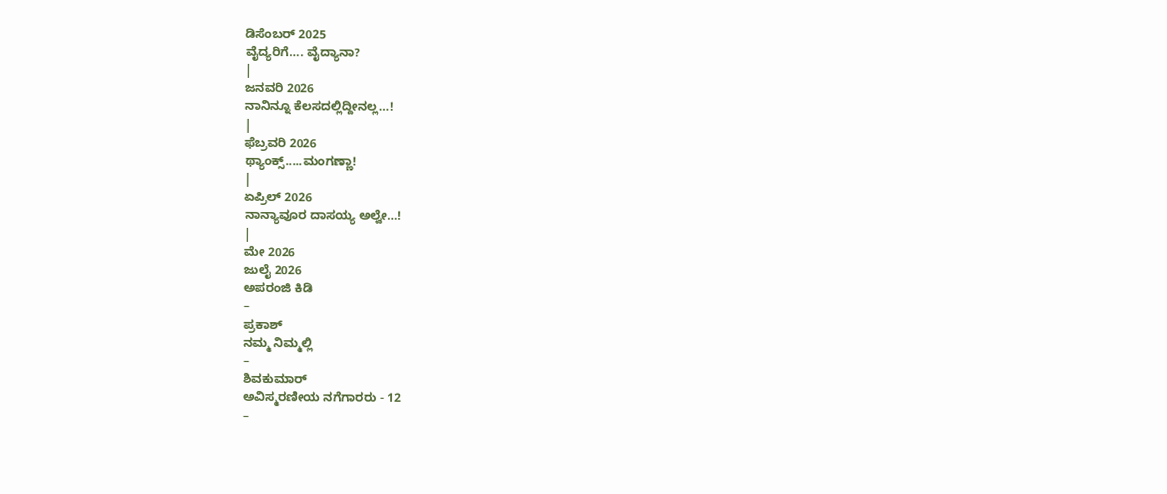ಡಿಸೆಂಬರ್ 2025
ವೈದ್ಯರಿಗೆ…. ವೈದ್ಯಾನಾ?
|
ಜನವರಿ 2026
ನಾನಿನ್ನೂ ಕೆಲಸದಲ್ಲಿದ್ದೀನಲ್ಲ…!
|
ಫೆಬ್ರವರಿ 2026
ಥ್ಯಾಂಕ್ಸ್.....ಮಂಗಣ್ಣಾ!
|
ಏಪ್ರಿಲ್ 2026
ನಾನ್ಯಾವೂರ ದಾಸಯ್ಯ ಅಲ್ವೇ…!
|
ಮೇ 2026
ಜುಲೈ 2026
ಅಪರಂಜಿ ಕಿಡಿ
–
ಪ್ರಕಾಶ್
ನಮ್ಮ ನಿಮ್ಮಲ್ಲಿ
–
ಶಿವಕುಮಾರ್
ಅವಿಸ್ಮರಣೀಯ ನಗೆಗಾರರು - 12
–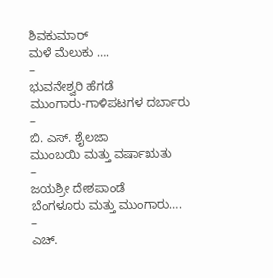ಶಿವಕುಮಾರ್
ಮಳೆ ಮೆಲುಕು ….
–
ಭುವನೇಶ್ವರಿ ಹೆಗಡೆ
ಮುಂಗಾರು-ಗಾಳಿಪಟಗಳ ದರ್ಬಾರು
–
ಬಿ. ಎಸ್. ಶೈಲಜಾ
ಮುಂಬಯಿ ಮತ್ತು ವರ್ಷಾಋತು
–
ಜಯಶ್ರೀ ದೇಶಪಾಂಡೆ
ಬೆಂಗಳೂರು ಮತ್ತು ಮುಂಗಾರು….
–
ಎಚ್.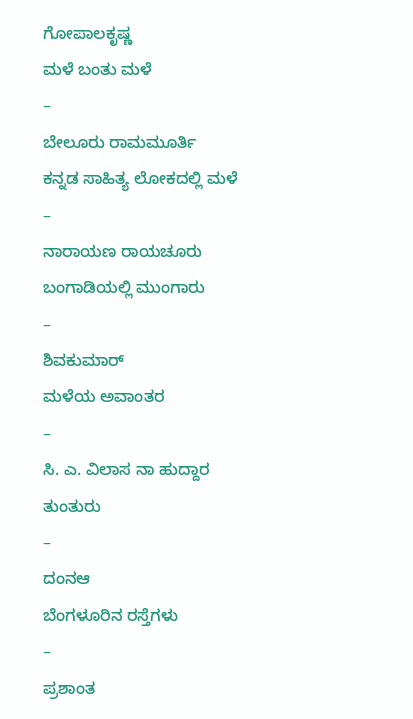ಗೋಪಾಲಕೃಷ್ಣ
ಮಳೆ ಬಂತು ಮಳೆ
–
ಬೇಲೂರು ರಾಮಮೂರ್ತಿ
ಕನ್ನಡ ಸಾಹಿತ್ಯ ಲೋಕದಲ್ಲಿ ಮಳೆ
–
ನಾರಾಯಣ ರಾಯಚೂರು
ಬಂಗಾಡಿಯಲ್ಲಿ ಮುಂಗಾರು
–
ಶಿವಕುಮಾರ್
ಮಳೆಯ ಅವಾಂತರ
–
ಸಿ. ಎ. ವಿಲಾಸ ನಾ ಹುದ್ದಾರ
ತುಂತುರು
–
ದಂನಆ
ಬೆಂಗಳೂರಿನ ರಸ್ತೆಗಳು
–
ಪ್ರಶಾಂತ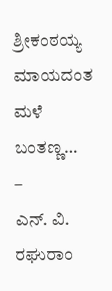ಶ್ರೀಕಂಠಯ್ಯ
ಮಾಯದಂತ ಮಳೆ ಬಂತಣ್ಣ…
–
ಎನ್. ವಿ. ರಘುರಾಂ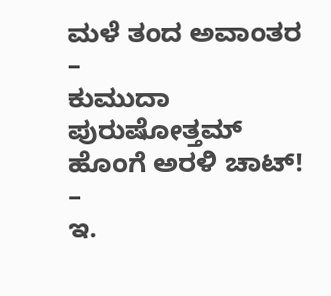ಮಳೆ ತಂದ ಅವಾಂತರ
–
ಕುಮುದಾ ಪುರುಷೋತ್ತಮ್
ಹೊಂಗೆ ಅರಳಿ ಚಾಟ್!
–
ಇ.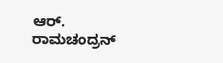ಆರ್. ರಾಮಚಂದ್ರನ್